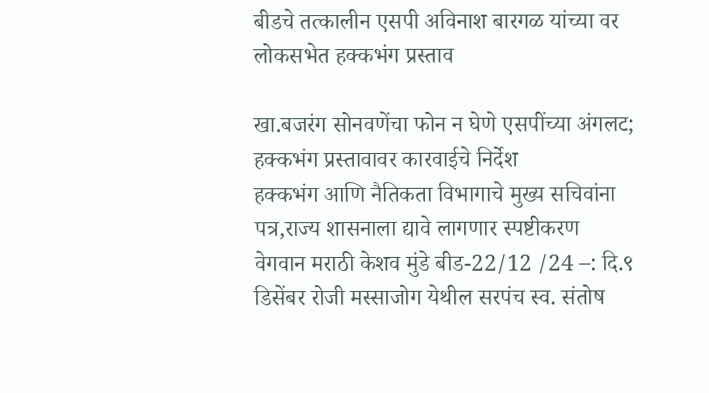बीडचे तत्कालीन एसपी अविनाश बारगळ यांच्या वर लोकसभेत हक्कभंग प्रस्ताव

खा.बजरंग सोनवणेंचा फोन न घेणे एसपींच्या अंगलट; हक्कभंग प्रस्तावावर कारवाईचे निर्देश
हक्कभंग आणि नैतिकता विभागाचे मुख्य सचिवांना पत्र,राज्य शासनाला द्यावे लागणार स्पष्टीकरण
वेगवान मराठी केशव मुंडे बीड-22/12 /24 –: दि.९ डिसेंबर रोजी मस्साजोग येथील सरपंच स्व. संतोष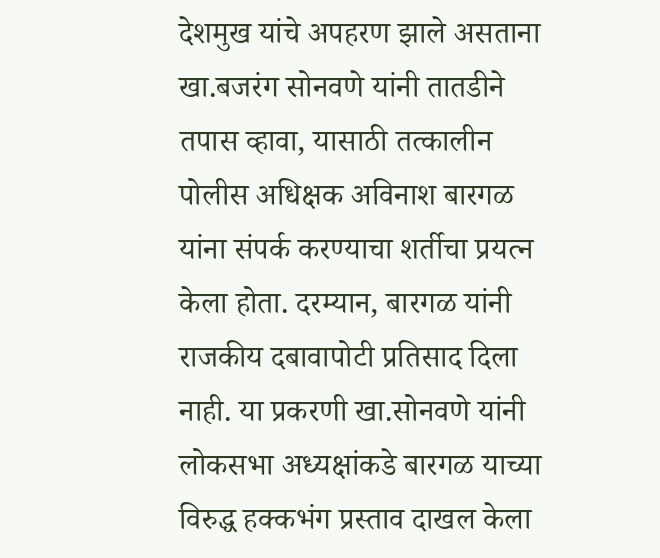देशमुख यांचे अपहरण झाले असताना खा.बजरंग सोनवणे यांनी तातडीने तपास व्हावा, यासाठी तत्कालीन पोलीस अधिक्षक अविनाश बारगळ यांना संपर्क करण्याचा शर्तीचा प्रयत्न केला होता. दरम्यान, बारगळ यांनी राजकीय दबावापोटी प्रतिसाद दिला नाही. या प्रकरणी खा.सोनवणे यांनी लोकसभा अध्यक्षांकडे बारगळ याच्या विरुद्ध हक्कभंग प्रस्ताव दाखल केला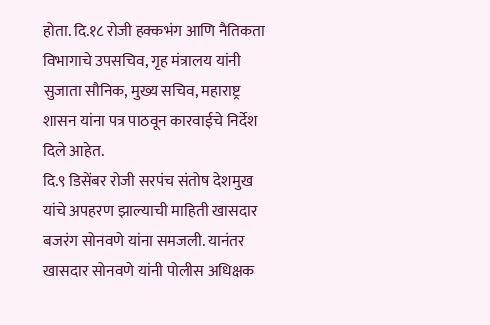होता. दि.१८ रोजी हक्कभंग आणि नैतिकता विभागाचे उपसचिव, गृह मंत्रालय यांनी सुजाता सौनिक, मुख्य सचिव, महाराष्ट्र शासन यांना पत्र पाठवून कारवाईचे निर्देश दिले आहेत.
दि.९ डिसेंबर रोजी सरपंच संतोष देशमुख यांचे अपहरण झाल्याची माहिती खासदार बजरंग सोनवणे यांना समजली. यानंतर खासदार सोनवणे यांनी पोलीस अधिक्षक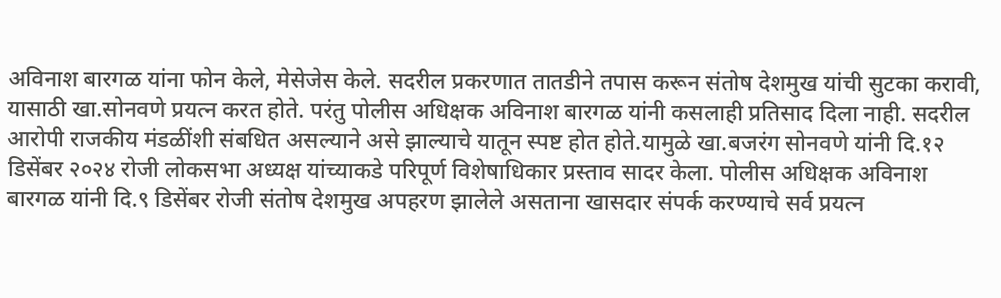अविनाश बारगळ यांना फोन केले, मेसेजेस केले. सदरील प्रकरणात तातडीने तपास करून संतोष देशमुख यांची सुटका करावी, यासाठी खा.सोनवणे प्रयत्न करत होते. परंतु पोलीस अधिक्षक अविनाश बारगळ यांनी कसलाही प्रतिसाद दिला नाही. सदरील आरोपी राजकीय मंडळींशी संबधित असल्याने असे झाल्याचे यातून स्पष्ट होत होते.यामुळे खा.बजरंग सोनवणे यांनी दि.१२ डिसेंबर २०२४ रोजी लोकसभा अध्यक्ष यांच्याकडे परिपूर्ण विशेषाधिकार प्रस्ताव सादर केला. पोलीस अधिक्षक अविनाश बारगळ यांनी दि.९ डिसेंबर रोजी संतोष देशमुख अपहरण झालेले असताना खासदार संपर्क करण्याचे सर्व प्रयत्न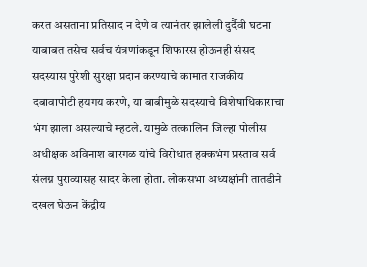करत असताना प्रतिसाद न देणे व त्यानंतर झालेली दुर्दैवी घटना याबाबत तसेच सर्वच यंत्रणांकडून शिफारस होऊनही संसद सदस्यास पुरेशी सुरक्षा प्रदान करण्याचे कामात राजकीय दबावापोटी हयगय करणे, या बाबीमुळे सदस्याचे विशेषाधिकाराचा भंग झाला असल्याचे म्हटले. यामुळे तत्कालिन जिल्हा पोलीस अधीक्षक अविनाश बारगळ यांचे विरोधात हक्कभंग प्रस्ताव सर्व संलग्न पुराव्यासह सादर केला होता. लोकसभा अध्यक्षांनी तातडीने दखल घेऊन केंद्रीय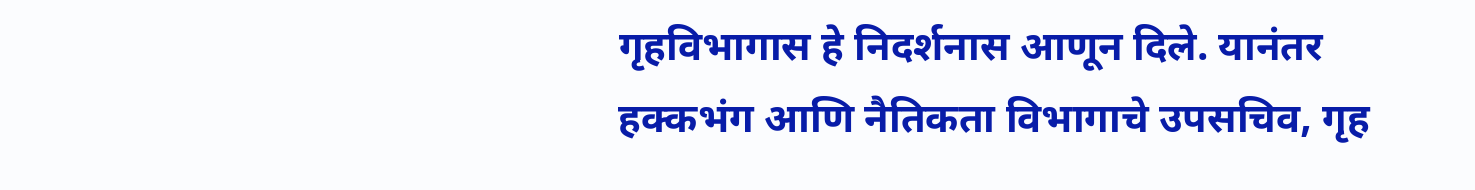गृहविभागास हे निदर्शनास आणून दिले. यानंतर हक्कभंग आणि नैतिकता विभागाचे उपसचिव, गृह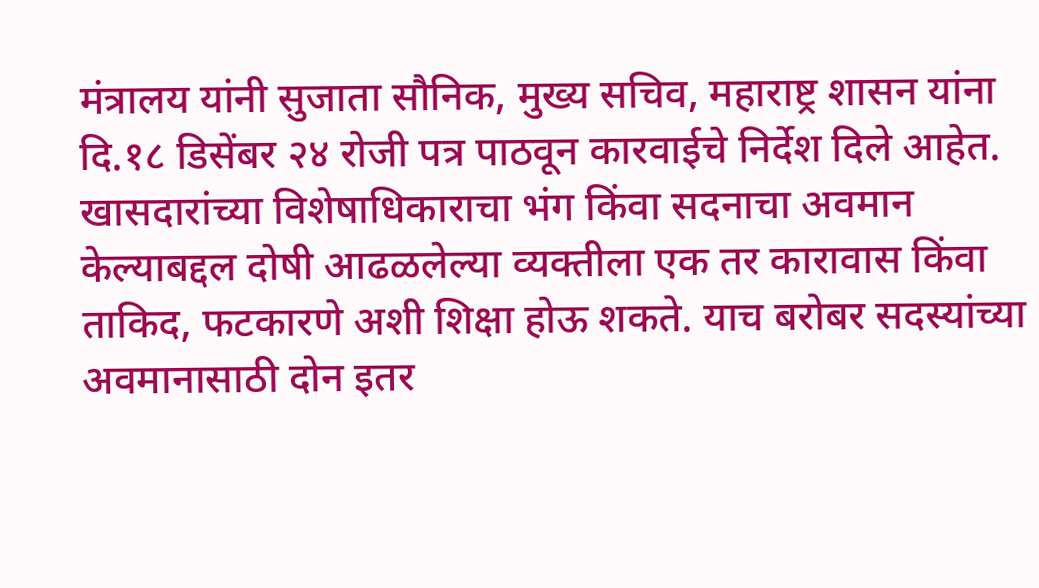मंत्रालय यांनी सुजाता सौनिक, मुख्य सचिव, महाराष्ट्र शासन यांना दि.१८ डिसेंबर २४ रोजी पत्र पाठवून कारवाईचे निर्देश दिले आहेत. खासदारांच्या विशेषाधिकाराचा भंग किंवा सदनाचा अवमान केल्याबद्दल दोषी आढळलेल्या व्यक्तीला एक तर कारावास किंवा ताकिद, फटकारणे अशी शिक्षा होऊ शकते. याच बरोबर सदस्यांच्या अवमानासाठी दोन इतर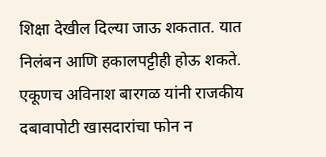शिक्षा देखील दिल्या जाऊ शकतात. यात निलंबन आणि हकालपट्टीही होऊ शकते. एकूणच अविनाश बारगळ यांनी राजकीय दबावापोटी खासदारांचा फोन न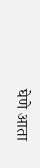घेणे आता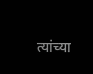त्यांच्या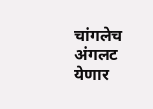चांगलेच अंगलट येणार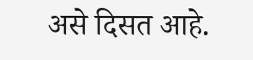असे दिसत आहे.